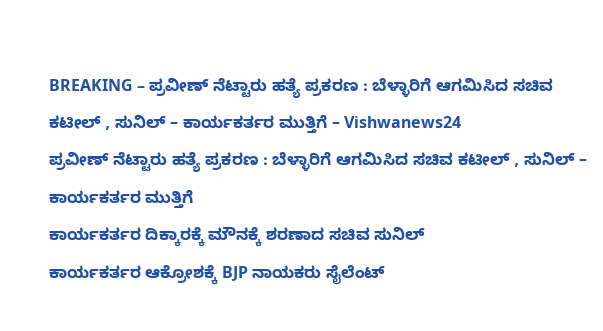BREAKING – ಪ್ರವೀಣ್ ನೆಟ್ಟಾರು ಹತ್ಯೆ ಪ್ರಕರಣ : ಬೆಳ್ಳಾರಿಗೆ ಆಗಮಿಸಿದ ಸಚಿವ ಕಟೀಲ್ , ಸುನಿಲ್ – ಕಾರ್ಯಕರ್ತರ ಮುತ್ತಿಗೆ – Vishwanews24
ಪ್ರವೀಣ್ ನೆಟ್ಟಾರು ಹತ್ಯೆ ಪ್ರಕರಣ : ಬೆಳ್ಳಾರಿಗೆ ಆಗಮಿಸಿದ ಸಚಿವ ಕಟೀಲ್ , ಸುನಿಲ್ – ಕಾರ್ಯಕರ್ತರ ಮುತ್ತಿಗೆ
ಕಾರ್ಯಕರ್ತರ ದಿಕ್ಕಾರಕ್ಕೆ ಮೌನಕ್ಕೆ ಶರಣಾದ ಸಚಿವ ಸುನಿಲ್
ಕಾರ್ಯಕರ್ತರ ಆಕ್ರೋಶಕ್ಕೆ BJP ನಾಯಕರು ಸೈಲೆಂಟ್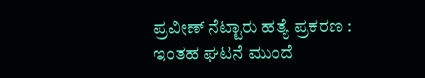ಪ್ರವೀಣ್ ನೆಟ್ಟಾರು ಹತ್ಯೆ ಪ್ರಕರಣ : ಇಂತಹ ಘಟನೆ ಮುಂದೆ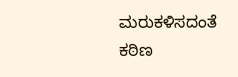ಮರುಕಳಿಸದಂತೆ ಕಠಿಣ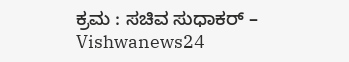ಕ್ರಮ : ಸಚಿವ ಸುಧಾಕರ್ – Vishwanews24